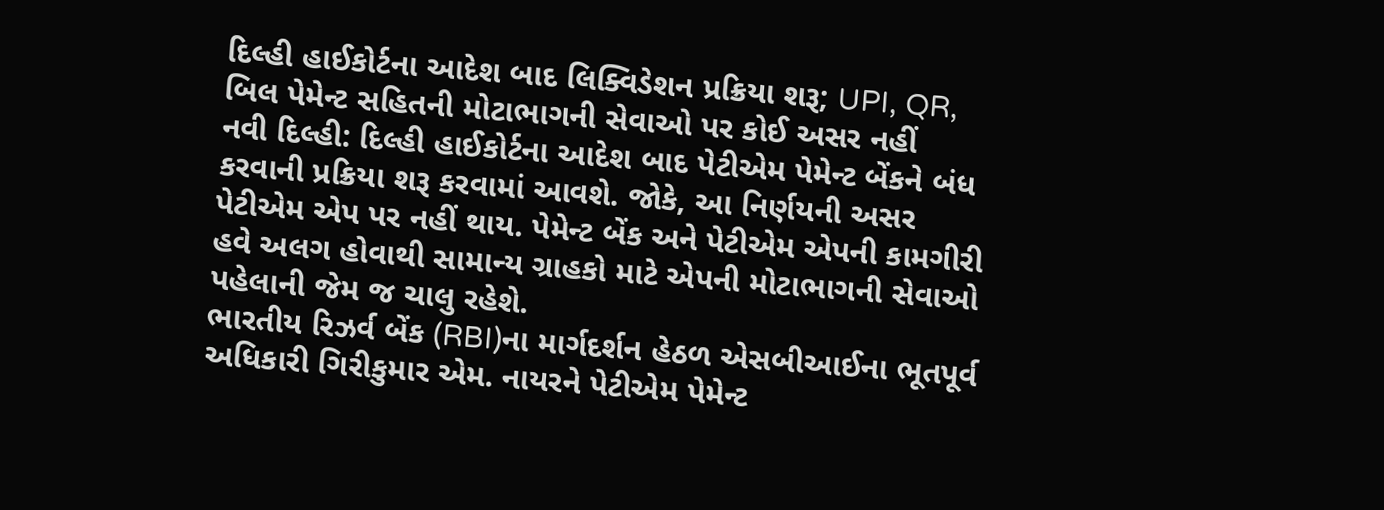દિલ્હી હાઈકોર્ટના આદેશ બાદ લિક્વિડેશન પ્રક્રિયા શરૂ; UPI, QR, બિલ પેમેન્ટ સહિતની મોટાભાગની સેવાઓ પર કોઈ અસર નહીં
નવી દિલ્હી: દિલ્હી હાઈકોર્ટના આદેશ બાદ પેટીએમ પેમેન્ટ બેંકને બંધ કરવાની પ્રક્રિયા શરૂ કરવામાં આવશે. જોકે, આ નિર્ણયની અસર પેટીએમ એપ પર નહીં થાય. પેમેન્ટ બેંક અને પેટીએમ એપની કામગીરી હવે અલગ હોવાથી સામાન્ય ગ્રાહકો માટે એપની મોટાભાગની સેવાઓ પહેલાની જેમ જ ચાલુ રહેશે.
ભારતીય રિઝર્વ બેંક (RBI)ના માર્ગદર્શન હેઠળ એસબીઆઈના ભૂતપૂર્વ અધિકારી ગિરીકુમાર એમ. નાયરને પેટીએમ પેમેન્ટ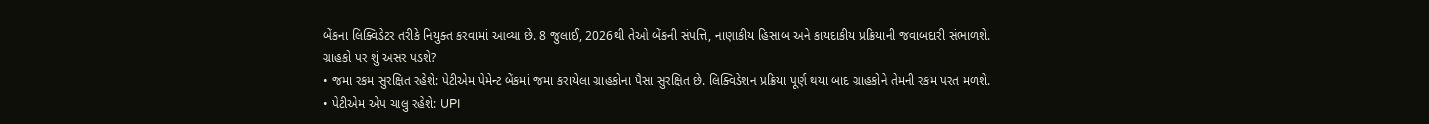બેંકના લિક્વિડેટર તરીકે નિયુક્ત કરવામાં આવ્યા છે. 8 જુલાઈ, 2026થી તેઓ બેંકની સંપત્તિ, નાણાકીય હિસાબ અને કાયદાકીય પ્રક્રિયાની જવાબદારી સંભાળશે.
ગ્રાહકો પર શું અસર પડશે?
• જમા રકમ સુરક્ષિત રહેશે: પેટીએમ પેમેન્ટ બેંકમાં જમા કરાયેલા ગ્રાહકોના પૈસા સુરક્ષિત છે. લિક્વિડેશન પ્રક્રિયા પૂર્ણ થયા બાદ ગ્રાહકોને તેમની રકમ પરત મળશે.
• પેટીએમ એપ ચાલુ રહેશે: UPI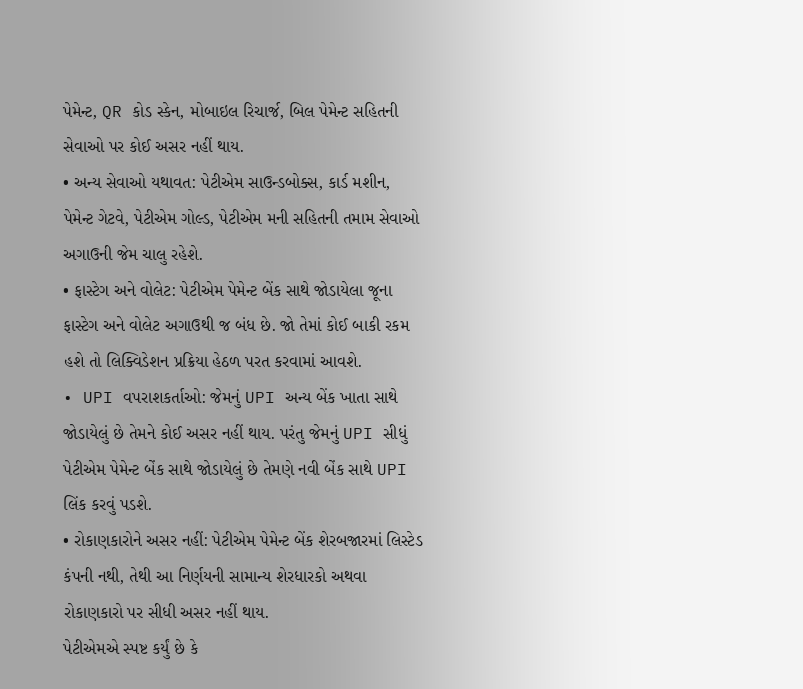પેમેન્ટ, QR કોડ સ્કેન, મોબાઇલ રિચાર્જ, બિલ પેમેન્ટ સહિતની સેવાઓ પર કોઈ અસર નહીં થાય.
• અન્ય સેવાઓ યથાવત: પેટીએમ સાઉન્ડબોક્સ, કાર્ડ મશીન, પેમેન્ટ ગેટવે, પેટીએમ ગોલ્ડ, પેટીએમ મની સહિતની તમામ સેવાઓ અગાઉની જેમ ચાલુ રહેશે.
• ફાસ્ટેગ અને વોલેટ: પેટીએમ પેમેન્ટ બેંક સાથે જોડાયેલા જૂના ફાસ્ટેગ અને વોલેટ અગાઉથી જ બંધ છે. જો તેમાં કોઈ બાકી રકમ હશે તો લિક્વિડેશન પ્રક્રિયા હેઠળ પરત કરવામાં આવશે.
• UPI વપરાશકર્તાઓ: જેમનું UPI અન્ય બેંક ખાતા સાથે જોડાયેલું છે તેમને કોઈ અસર નહીં થાય. પરંતુ જેમનું UPI સીધું પેટીએમ પેમેન્ટ બેંક સાથે જોડાયેલું છે તેમણે નવી બેંક સાથે UPI લિંક કરવું પડશે.
• રોકાણકારોને અસર નહીં: પેટીએમ પેમેન્ટ બેંક શેરબજારમાં લિસ્ટેડ કંપની નથી, તેથી આ નિર્ણયની સામાન્ય શેરધારકો અથવા રોકાણકારો પર સીધી અસર નહીં થાય.
પેટીએમએ સ્પષ્ટ કર્યું છે કે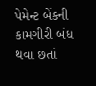પેમેન્ટ બેંકની કામગીરી બંધ થવા છતાં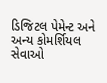ડિજિટલ પેમેન્ટ અને અન્ય કોમર્શિયલ સેવાઓ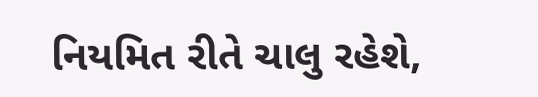નિયમિત રીતે ચાલુ રહેશે,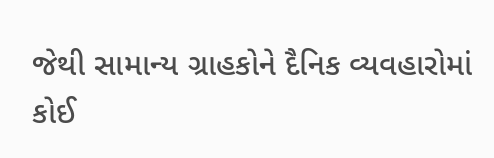જેથી સામાન્ય ગ્રાહકોને દૈનિક વ્યવહારોમાં કોઈ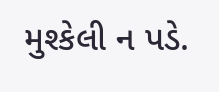મુશ્કેલી ન પડે.